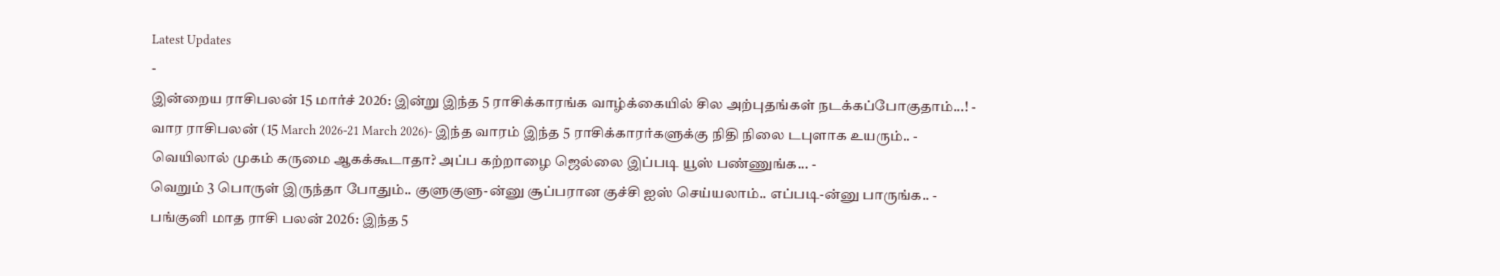Latest Updates
-
இன்றைய ராசிபலன் 15 மார்ச் 2026: இன்று இந்த 5 ராசிக்காரங்க வாழ்க்கையில் சில அற்புதங்கள் நடக்கப்போகுதாம்...! -
வார ராசிபலன் (15 March 2026-21 March 2026)- இந்த வாரம் இந்த 5 ராசிக்காரர்களுக்கு நிதி நிலை டபுளாக உயரும்.. -
வெயிலால் முகம் கருமை ஆகக்கூடாதா? அப்ப கற்றாழை ஜெல்லை இப்படி யூஸ் பண்ணுங்க... -
வெறும் 3 பொருள் இருந்தா போதும்.. குளுகுளு-ன்னு சூப்பரான குச்சி ஐஸ் செய்யலாம்.. எப்படி-ன்னு பாருங்க.. -
பங்குனி மாத ராசி பலன் 2026: இந்த 5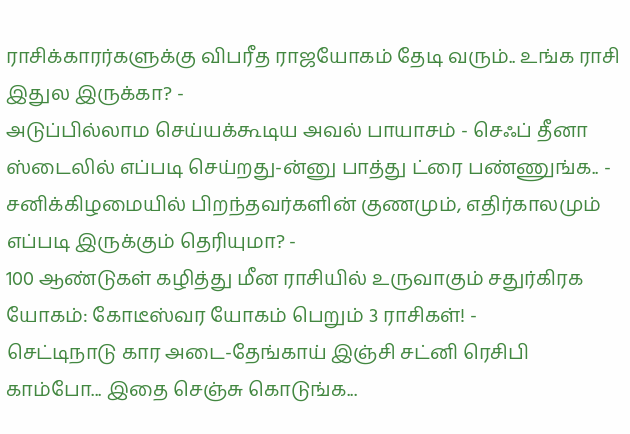ராசிக்காரர்களுக்கு விபரீத ராஜயோகம் தேடி வரும்.. உங்க ராசி இதுல இருக்கா? -
அடுப்பில்லாம செய்யக்கூடிய அவல் பாயாசம் - செஃப் தீனா ஸ்டைலில் எப்படி செய்றது-ன்னு பாத்து ட்ரை பண்ணுங்க.. -
சனிக்கிழமையில் பிறந்தவர்களின் குணமும், எதிர்காலமும் எப்படி இருக்கும் தெரியுமா? -
100 ஆண்டுகள் கழித்து மீன ராசியில் உருவாகும் சதுர்கிரக யோகம்: கோடீஸ்வர யோகம் பெறும் 3 ராசிகள்! -
செட்டிநாடு கார அடை-தேங்காய் இஞ்சி சட்னி ரெசிபி காம்போ... இதை செஞ்சு கொடுங்க...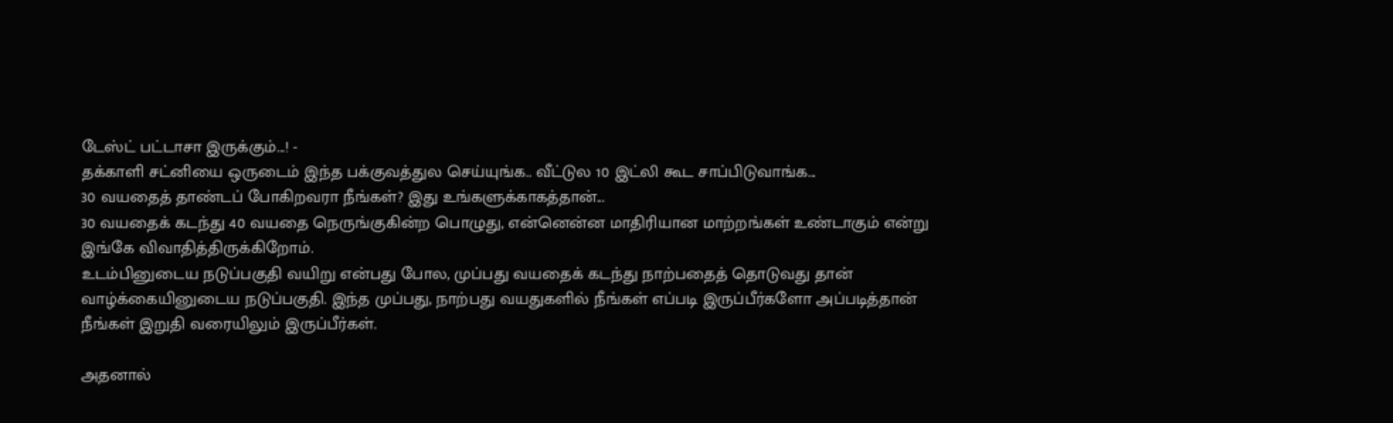டேஸ்ட் பட்டாசா இருக்கும்...! -
தக்காளி சட்னியை ஒருடைம் இந்த பக்குவத்துல செய்யுங்க.. வீட்டுல 10 இட்லி கூட சாப்பிடுவாங்க...
30 வயதைத் தாண்டப் போகிறவரா நீங்கள்? இது உங்களுக்காகத்தான்...
30 வயதைக் கடந்து 40 வயதை நெருங்குகின்ற பொழுது, என்னென்ன மாதிரியான மாற்றங்கள் உண்டாகும் என்று இங்கே விவாதித்திருக்கிறோம்.
உடம்பினுடைய நடுப்பகுதி வயிறு என்பது போல, முப்பது வயதைக் கடந்து நாற்பதைத் தொடுவது தான் வாழ்க்கையினுடைய நடுப்பகுதி. இந்த முப்பது, நாற்பது வயதுகளில் நீங்கள் எப்படி இருப்பீர்களோ அப்படித்தான் நீங்கள் இறுதி வரையிலும் இருப்பீர்கள்.

அதனால்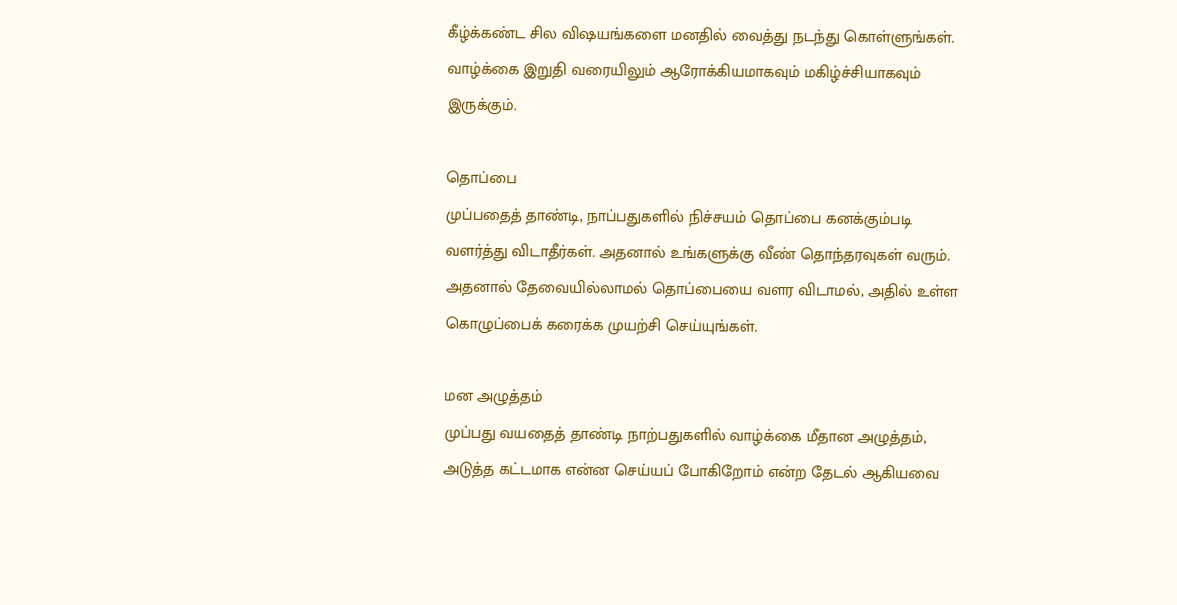கீழ்க்கண்ட சில விஷயங்களை மனதில் வைத்து நடந்து கொள்ளுங்கள். வாழ்க்கை இறுதி வரையிலும் ஆரோக்கியமாகவும் மகிழ்ச்சியாகவும் இருக்கும்.

தொப்பை
முப்பதைத் தாண்டி, நாப்பதுகளில் நிச்சயம் தொப்பை கனக்கும்படி வளர்த்து விடாதீர்கள். அதனால் உங்களுக்கு வீண் தொந்தரவுகள் வரும். அதனால் தேவையில்லாமல் தொப்பையை வளர விடாமல், அதில் உள்ள கொழுப்பைக் கரைக்க முயற்சி செய்யுங்கள்.

மன அழுத்தம்
முப்பது வயதைத் தாண்டி நாற்பதுகளில் வாழ்க்கை மீதான அழுத்தம், அடுத்த கட்டமாக என்ன செய்யப் போகிறோம் என்ற தேடல் ஆகியவை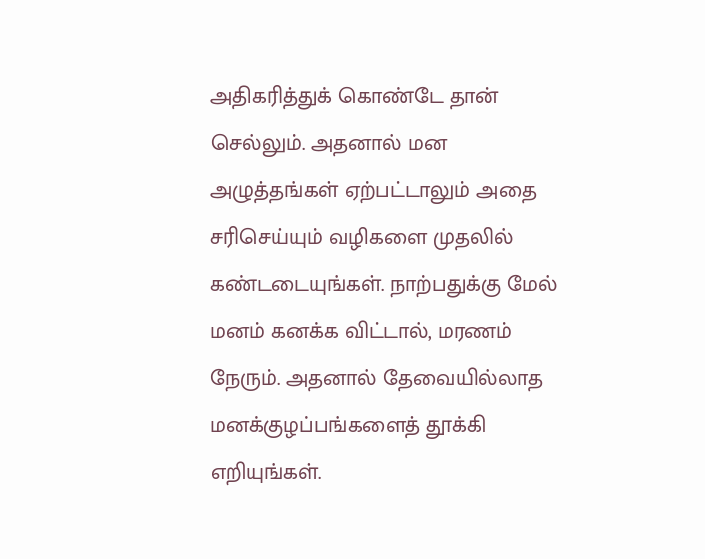அதிகரித்துக் கொண்டே தான் செல்லும். அதனால் மன அழுத்தங்கள் ஏற்பட்டாலும் அதை சரிசெய்யும் வழிகளை முதலில் கண்டடையுங்கள். நாற்பதுக்கு மேல் மனம் கனக்க விட்டால், மரணம் நேரும். அதனால் தேவையில்லாத மனக்குழப்பங்களைத் தூக்கி எறியுங்கள்.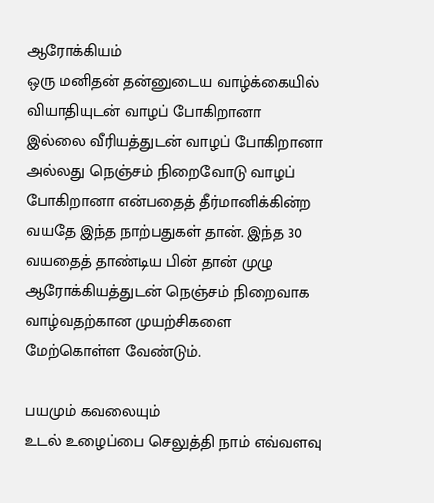ஆரோக்கியம்
ஒரு மனிதன் தன்னுடைய வாழ்க்கையில் வியாதியுடன் வாழப் போகிறானா இல்லை வீரியத்துடன் வாழப் போகிறானா அல்லது நெஞ்சம் நிறைவோடு வாழப் போகிறானா என்பதைத் தீர்மானிக்கின்ற வயதே இந்த நாற்பதுகள் தான். இந்த 30 வயதைத் தாண்டிய பின் தான் முழு ஆரோக்கியத்துடன் நெஞ்சம் நிறைவாக வாழ்வதற்கான முயற்சிகளை மேற்கொள்ள வேண்டும்.

பயமும் கவலையும்
உடல் உழைப்பை செலுத்தி நாம் எவ்வளவு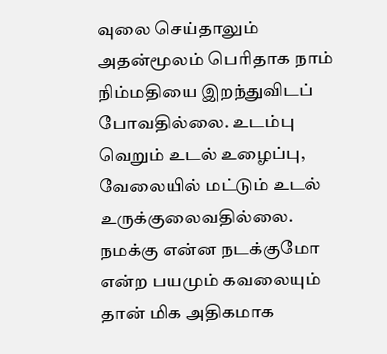வுலை செய்தாலும் அதன்மூலம் பெரிதாக நாம் நிம்மதியை இறந்துவிடப் போவதில்லை. உடம்பு வெறும் உடல் உழைப்பு, வேலையில் மட்டும் உடல் உருக்குலைவதில்லை. நமக்கு என்ன நடக்குமோ என்ற பயமும் கவலையும் தான் மிக அதிகமாக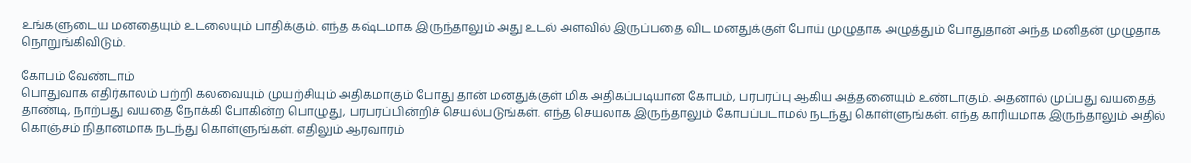உங்களுடைய மனதையும் உடலையும் பாதிக்கும். எந்த கஷ்டமாக இருந்தாலும் அது உடல் அளவில் இருப்பதை விட மனதுக்குள் போய் முழுதாக அழுத்தும் போதுதான் அந்த மனிதன் முழுதாக நொறுங்கிவிடும்.

கோபம் வேண்டாம்
பொதுவாக எதிர்காலம் பற்றி கலவையும் முயற்சியும் அதிகமாகும் போது தான் மனதுக்குள் மிக அதிகப்படியான கோபம், பரபரப்பு ஆகிய அத்தனையும் உண்டாகும். அதனால் முப்பது வயதைத் தாண்டி, நாற்பது வயதை நோக்கி போகின்ற பொழுது, பரபரப்பின்றிச் செயல்படுங்கள். எந்த செயலாக இருந்தாலும் கோபப்படாமல் நடந்து கொள்ளுங்கள். எந்த காரியமாக இருந்தாலும் அதில் கொஞ்சம் நிதானமாக நடந்து கொள்ளுங்கள். எதிலும் ஆரவாரம்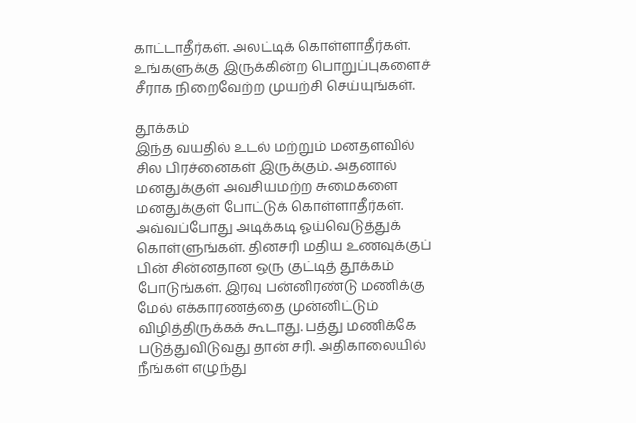காட்டாதீர்கள். அலட்டிக் கொள்ளாதீர்கள். உங்களுக்கு இருக்கின்ற பொறுப்புகளைச் சீராக நிறைவேற்ற முயற்சி செய்யுங்கள்.

தூக்கம்
இந்த வயதில் உடல் மற்றும் மனதளவில் சில பிரச்னைகள் இருக்கும். அதனால் மனதுக்குள் அவசியமற்ற சுமைகளை மனதுக்குள் போட்டுக் கொள்ளாதீர்கள். அவ்வப்போது அடிக்கடி ஓய்வெடுத்துக் கொள்ளுங்கள். தினசரி மதிய உணவுக்குப் பின் சின்னதான ஒரு குட்டித் தூக்கம் போடுங்கள். இரவு பன்னிரண்டு மணிக்கு மேல் எக்காரணத்தை முன்னிட்டும் விழித்திருக்கக் கூடாது. பத்து மணிக்கே படுத்துவிடுவது தான் சரி. அதிகாலையில் நீங்கள் எழுந்து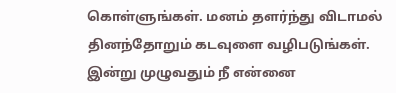கொள்ளுங்கள். மனம் தளர்ந்து விடாமல் தினந்தோறும் கடவுளை வழிபடுங்கள். இன்று முழுவதும் நீ என்னை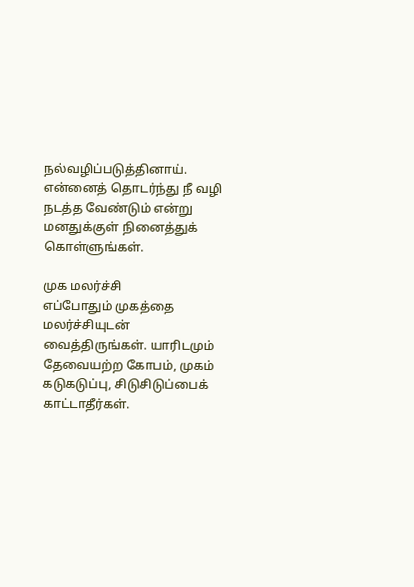நல்வழிப்படுத்தினாய். என்னைத் தொடர்ந்து நீ வழி நடத்த வேண்டும் என்று மனதுக்குள் நினைத்துக் கொள்ளுங்கள்.

முக மலர்ச்சி
எப்போதும் முகத்தை மலர்ச்சியுடன் வைத்திருங்கள். யாரிடமும் தேவையற்ற கோபம், முகம் கடுகடுப்பு, சிடுசிடுப்பைக் காட்டாதீர்கள்.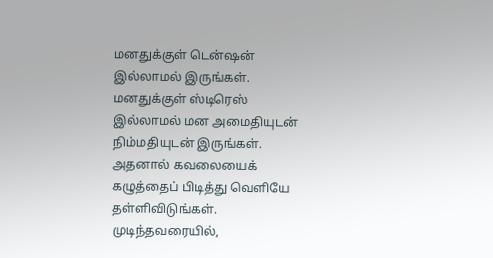மனதுக்குள் டென்ஷன் இல்லாமல் இருங்கள். மனதுக்குள் ஸ்டிரெஸ் இல்லாமல் மன அமைதியுடன் நிம்மதியுடன் இருங்கள். அதனால் கவலையைக் கழுத்தைப் பிடித்து வெளியே தள்ளிவிடுங்கள். முடிந்தவரையில்,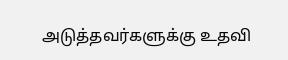அடுத்தவர்களுக்கு உதவி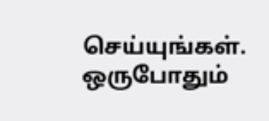செய்யுங்கள். ஒருபோதும்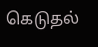கெடுதல்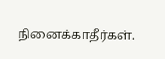நினைக்காதீர்கள்.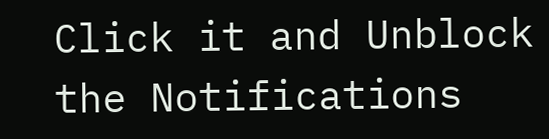Click it and Unblock the Notifications